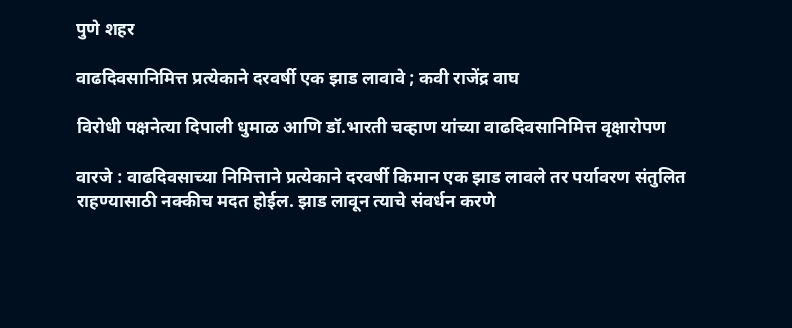पुणे शहर

वाढदिवसानिमित्त प्रत्येकाने दरवर्षी एक झाड लावावे ; कवी राजेंद्र वाघ

विरोधी पक्षनेत्या दिपाली धुमाळ आणि डॉ.भारती चव्हाण यांच्या वाढदिवसानिमित्त वृक्षारोपण

वारजे : वाढदिवसाच्या निमित्ताने प्रत्येकाने दरवर्षी किमान एक झाड लावले तर पर्यावरण संतुलित राहण्यासाठी नक्कीच मदत होईल. झाड लावून त्याचे संवर्धन करणे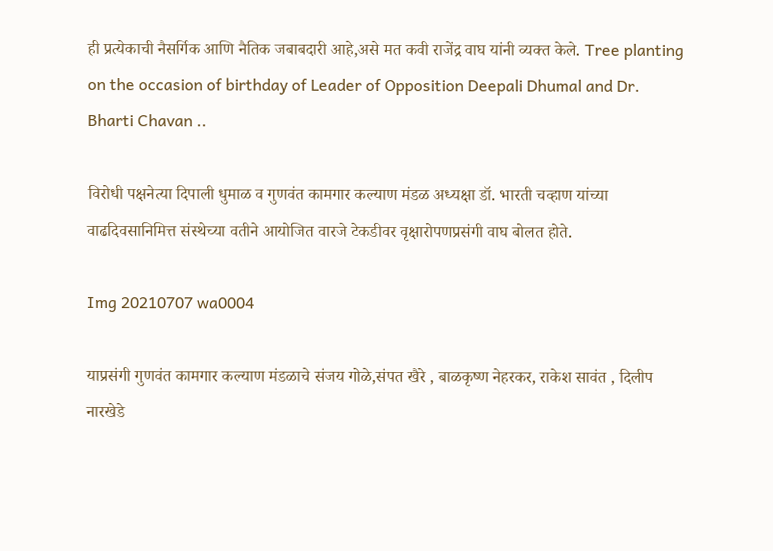ही प्रत्येकाची नैसर्गिक आणि नैतिक जबाबदारी आहे,असे मत कवी राजेंद्र वाघ यांनी व्यक्त केले. Tree planting on the occasion of birthday of Leader of Opposition Deepali Dhumal and Dr. Bharti Chavan ..

विरोधी पक्षनेत्या दिपाली धुमाळ व गुणवंत कामगार कल्याण मंडळ अध्यक्षा डॉ. भारती चव्हाण यांच्या वाढदिवसानिमित्त संस्थेच्या वतीने आयोजित वारजे टेकडीवर वृक्षारोपणप्रसंगी वाघ बोलत होते.

Img 20210707 wa0004

याप्रसंगी गुणवंत कामगार कल्याण मंडळाचे संजय गोळे,संपत खैरे , बाळकृष्ण नेहरकर, राकेश सावंत , दिलीप नारखेडे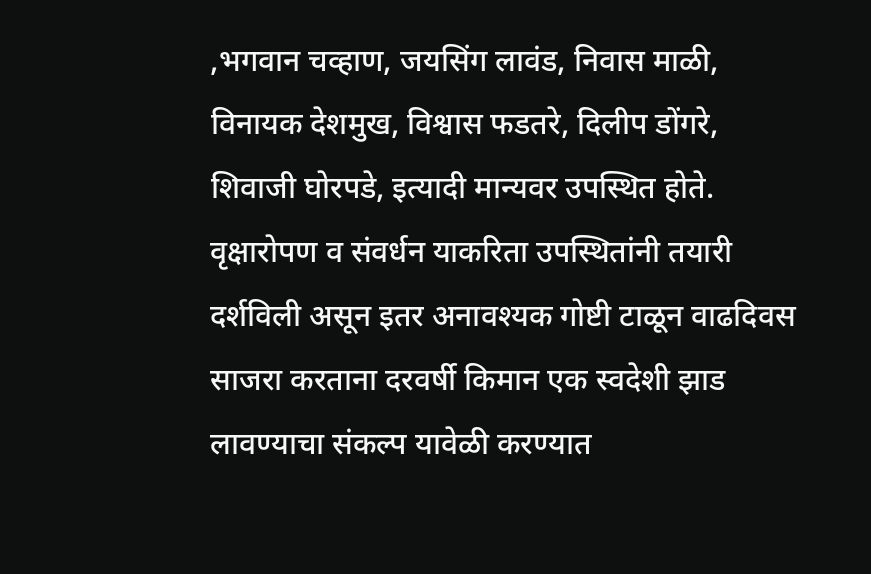,भगवान चव्हाण, जयसिंग लावंड, निवास माळी, विनायक देशमुख, विश्वास फडतरे, दिलीप डोंगरे, शिवाजी घोरपडे, इत्यादी मान्यवर उपस्थित होते. वृक्षारोपण व संवर्धन याकरिता उपस्थितांनी तयारी दर्शविली असून इतर अनावश्यक गोष्टी टाळून वाढदिवस साजरा करताना दरवर्षी किमान एक स्वदेशी झाड लावण्याचा संकल्प यावेळी करण्यात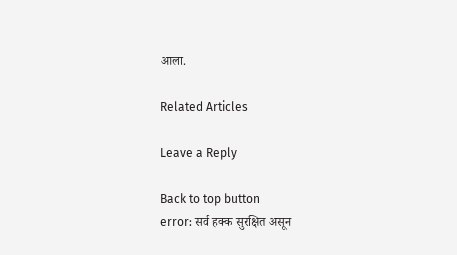आला.

Related Articles

Leave a Reply

Back to top button
error: सर्व हक्क सुरक्षित असून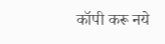कॉपी करू नये